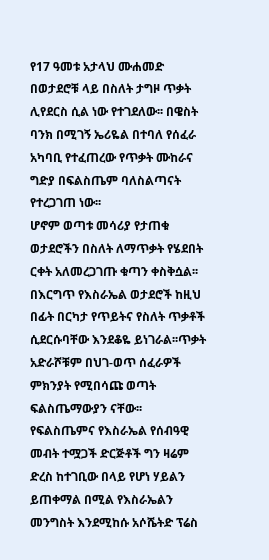የ17 ዓመቱ አታላህ ሙሐመድ በወታደሮቹ ላይ በስለት ታግዞ ጥቃት ሊየደርስ ሲል ነው የተገደለው፡፡ በዌስት ባንክ በሚገኝ ኤሪዬል በተባለ የሰፈራ አካባቢ የተፈጠረው የጥቃት ሙከራና ግድያ በፍልስጤም ባለስልጣናት የተረጋገጠ ነው፡፡
ሆኖም ወጣቱ መሳሪያ የታጠቁ ወታደሮችን በስለት ለማጥቃት የሄደበት ርቀት አለመረጋገጡ ቁጣን ቀስቅሷል፡፡ በእርግጥ የእስራኤል ወታደሮች ከዚህ በፊት በርካታ የጥይትና የስለት ጥቃቶች ሲደርሱባቸው እንደቆዬ ይነገራል፡፡ጥቃት አድራሾቹም በህገ-ወጥ ሰፈራዎች ምክንያት የሚበሳጩ ወጣት ፍልስጤማውያን ናቸው፡፡
የፍልስጤምና የእስራኤል የሰብዓዊ መብት ተሟጋች ድርጅቶች ግን ዛሬም ድረስ ከተገቢው በላይ የሆነ ሃይልን ይጠቀማል በሚል የእስራኤልን መንግስት እንደሚከሱ አሶሼትድ ፕሬስ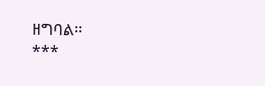ዘግባል፡፡
***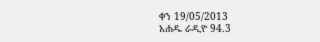ቀን 19/05/2013
አሐዱ ራዲዮ 94.3